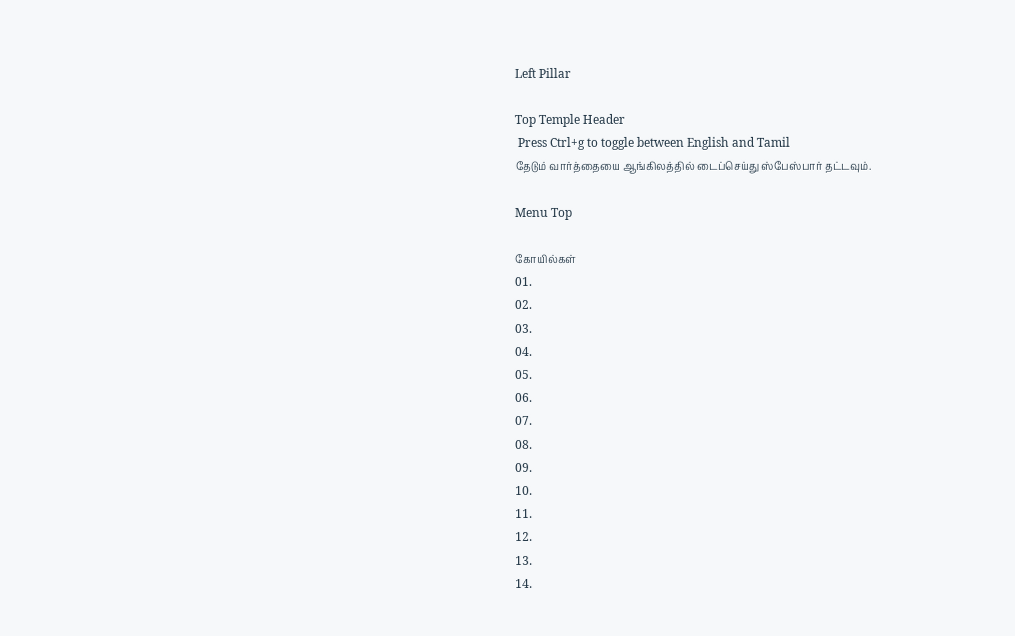Left Pillar

Top Temple Header
 Press Ctrl+g to toggle between English and Tamil
தேடும் வார்த்தையை ஆங்கிலத்தில் டைப்செய்து ஸ்பேஸ்பார் தட்டவும்.

Menu Top

கோயில்கள்
01.
02.
03.
04.
05.
06.
07.
08.
09.
10.
11.
12.
13.
14.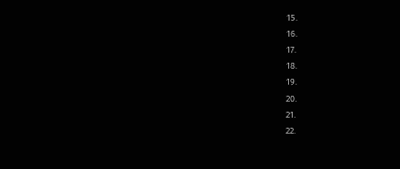15.
16.
17.
18.
19.
20.
21.
22.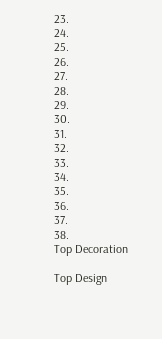23.
24.
25.
26.
27.
28.
29.
30.
31.
32.
33.
34.
35.
36.
37.
38.
Top Decoration

Top Design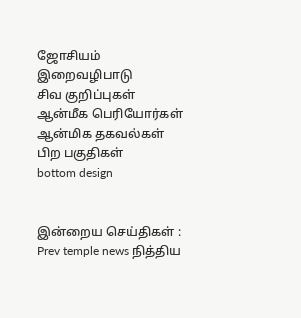ஜோசியம்
இறைவழிபாடு
சிவ குறிப்புகள்
ஆன்மீக பெரியோர்கள்
ஆன்மிக தகவல்கள்
பிற பகுதிகள்
bottom design


இன்றைய செய்திகள் :
Prev temple news நித்திய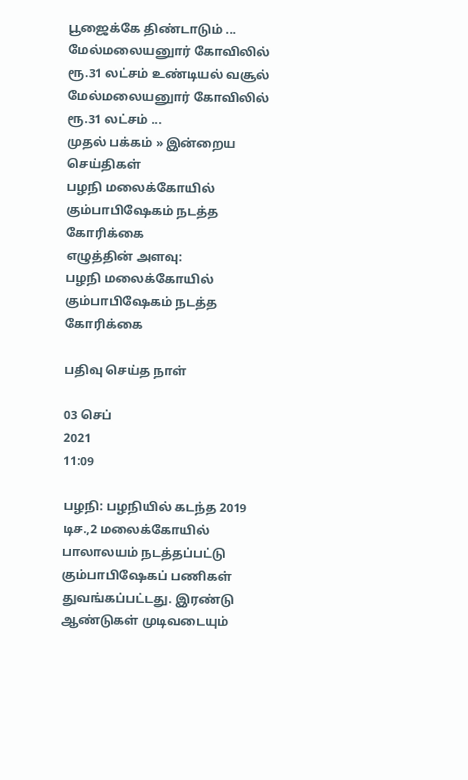பூஜைக்கே திண்டாடும் ... மேல்மலையனுார் கோவிலில் ரூ.31 லட்சம் உண்டியல் வசூல் மேல்மலையனுார் கோவிலில் ரூ.31 லட்சம் ...
முதல் பக்கம் » இன்றைய செய்திகள்
பழநி மலைக்கோயில் கும்பாபிஷேகம் நடத்த கோரிக்கை
எழுத்தின் அளவு:
பழநி மலைக்கோயில் கும்பாபிஷேகம் நடத்த கோரிக்கை

பதிவு செய்த நாள்

03 செப்
2021
11:09

பழநி: பழநியில் கடந்த 2019 டிச.,2 மலைக்கோயில் பாலாலயம் நடத்தப்பட்டு கும்பாபிஷேகப் பணிகள் துவங்கப்பட்டது. இரண்டு ஆண்டுகள் முடிவடையும்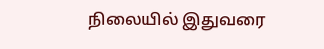நிலையில் இதுவரை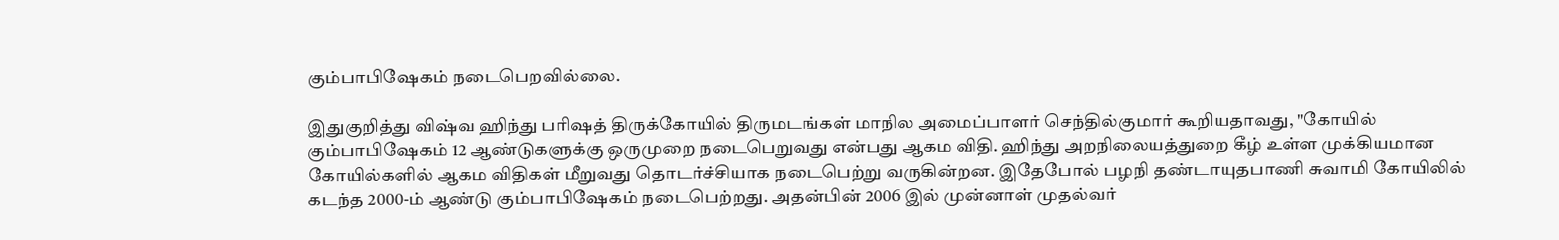கும்பாபிஷேகம் நடைபெறவில்லை.

இதுகுறித்து விஷ்வ ஹிந்து பரிஷத் திருக்கோயில் திருமடங்கள் மாநில அமைப்பாளர் செந்தில்குமார் கூறியதாவது, "கோயில் கும்பாபிஷேகம் 12 ஆண்டுகளுக்கு ஒருமுறை நடைபெறுவது என்பது ஆகம விதி. ஹிந்து அறநிலையத்துறை கீழ் உள்ள முக்கியமான கோயில்களில் ஆகம விதிகள் மீறுவது தொடர்ச்சியாக நடைபெற்று வருகின்றன. இதேபோல் பழநி தண்டாயுதபாணி சுவாமி கோயிலில் கடந்த 2000-ம் ஆண்டு கும்பாபிஷேகம் நடைபெற்றது. அதன்பின் 2006 இல் முன்னாள் முதல்வர்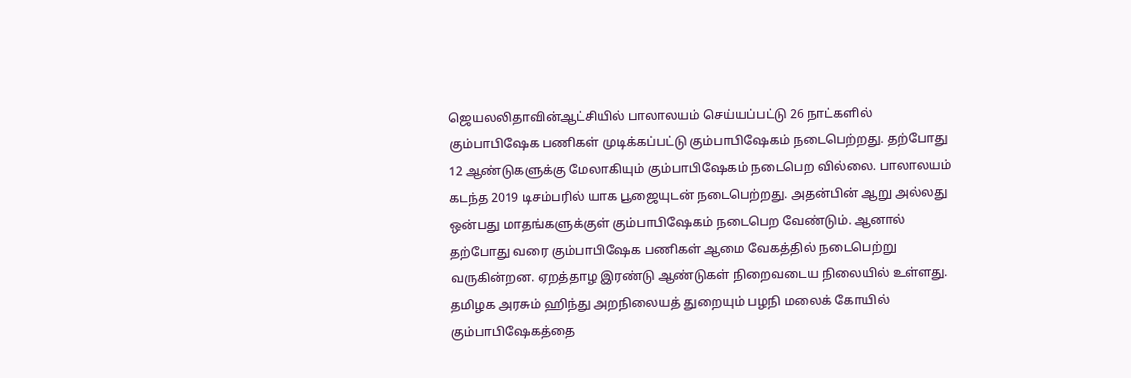ஜெயலலிதாவின்ஆட்சியில் பாலாலயம் செய்யப்பட்டு 26 நாட்களில் கும்பாபிஷேக பணிகள் முடிக்கப்பட்டு கும்பாபிஷேகம் நடைபெற்றது. தற்போது 12 ஆண்டுகளுக்கு மேலாகியும் கும்பாபிஷேகம் நடைபெற வில்லை. பாலாலயம் கடந்த 2019 டிசம்பரில் யாக பூஜையுடன் நடைபெற்றது. அதன்பின் ஆறு அல்லது ஒன்பது மாதங்களுக்குள் கும்பாபிஷேகம் நடைபெற வேண்டும். ஆனால் தற்போது வரை கும்பாபிஷேக பணிகள் ஆமை வேகத்தில் நடைபெற்று வருகின்றன. ஏறத்தாழ இரண்டு ஆண்டுகள் நிறைவடைய நிலையில் உள்ளது. தமிழக அரசும் ஹிந்து அறநிலையத் துறையும் பழநி மலைக் கோயில் கும்பாபிஷேகத்தை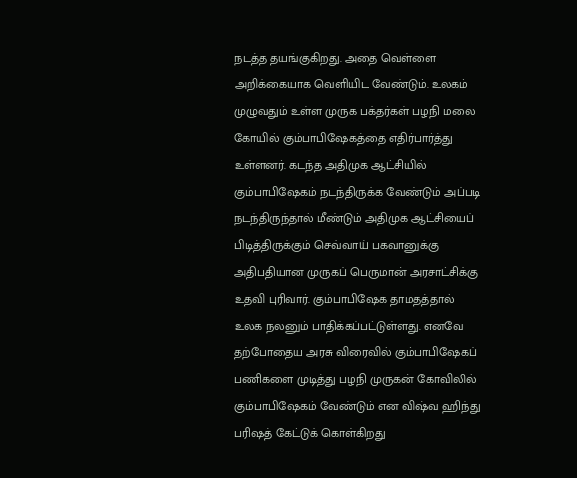நடத்த தயங்குகிறது. அதை வெள்ளை அறிக்கையாக வெளியிட வேண்டும். உலகம் முழுவதும் உள்ள முருக பக்தர்கள் பழநி மலை கோயில் கும்பாபிஷேகத்தை எதிர்பார்த்து உள்ளனர். கடந்த அதிமுக ஆட்சியில் கும்பாபிஷேகம் நடந்திருக்க வேண்டும் அப்படி நடந்திருந்தால் மீண்டும் அதிமுக ஆட்சியைப் பிடித்திருக்கும் செவ்வாய் பகவானுக்கு அதிபதியான முருகப் பெருமான் அரசாட்சிக்கு உதவி புரிவார். கும்பாபிஷேக தாமதத்தால் உலக நலனும் பாதிக்கப்பட்டுள்ளது. எனவே தற்போதைய அரசு விரைவில் கும்பாபிஷேகப் பணிகளை முடித்து பழநி முருகன் கோவிலில் கும்பாபிஷேகம் வேண்டும் என விஷ்வ ஹிந்து பரிஷத் கேட்டுக் கொள்கிறது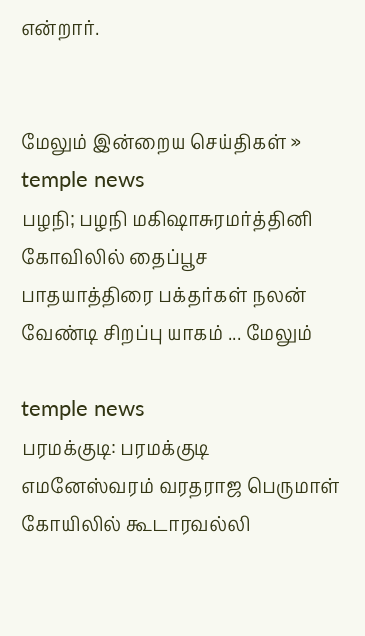என்றார்.


மேலும் இன்றைய செய்திகள் »
temple news
பழநி; பழநி மகிஷாசுரமர்த்தினி கோவிலில் தைப்பூச பாதயாத்திரை பக்தர்கள் நலன் வேண்டி சிறப்பு யாகம் ... மேலும்

temple news
பரமக்குடி: பரமக்குடி எமனேஸ்வரம் வரதராஜ பெருமாள் கோயிலில் கூடாரவல்லி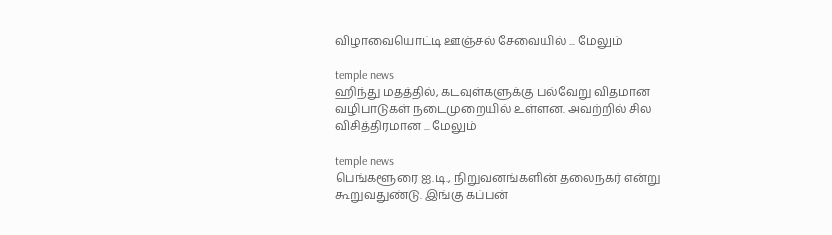விழாவையொட்டி ஊஞ்சல் சேவையில் ... மேலும்

temple news
ஹிந்து மதத்தில், கடவுள்களுக்கு பல்வேறு விதமான வழிபாடுகள் நடைமுறையில் உள்ளன. அவற்றில் சில விசித்திரமான ... மேலும்

temple news
பெங்களூரை ஐ.டி., நிறுவனங்களின் தலைநகர் என்று கூறுவதுண்டு. இங்கு கப்பன்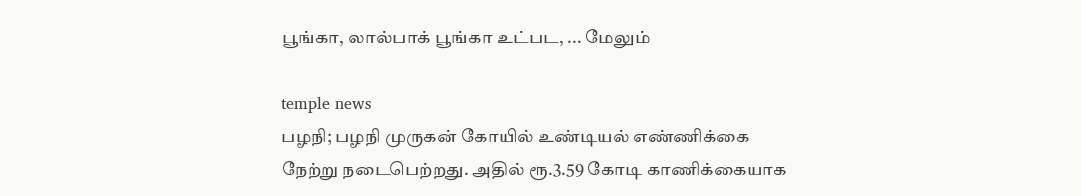பூங்கா, லால்பாக் பூங்கா உட்பட, ... மேலும்

temple news
பழநி; பழநி முருகன் கோயில் உண்டியல் எண்ணிக்கை நேற்று நடைபெற்றது. அதில் ரூ.3.59 கோடி காணிக்கையாக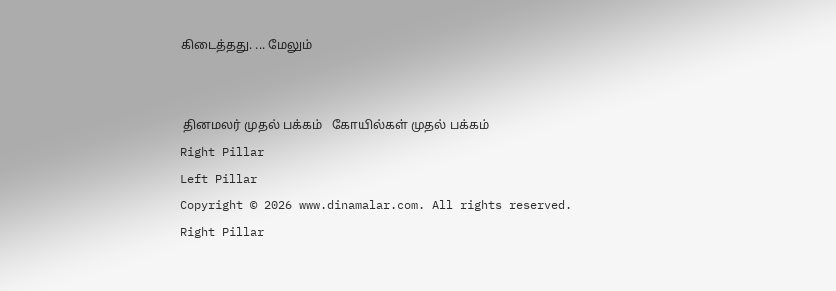கிடைத்தது. ... மேலும்


 தினமலர் முதல் பக்கம்   கோயில்கள் முதல் பக்கம்
Right Pillar
Left Pillar
Copyright © 2026 www.dinamalar.com. All rights reserved.
Right Pillar